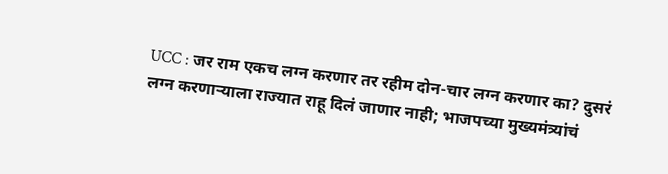UCC : जर राम एकच लग्न करणार तर रहीम दोन-चार लग्न करणार का? दुसरं लग्न करणाऱ्याला राज्यात राहू दिलं जाणार नाही; भाजपच्या मुख्यमंत्र्यांचं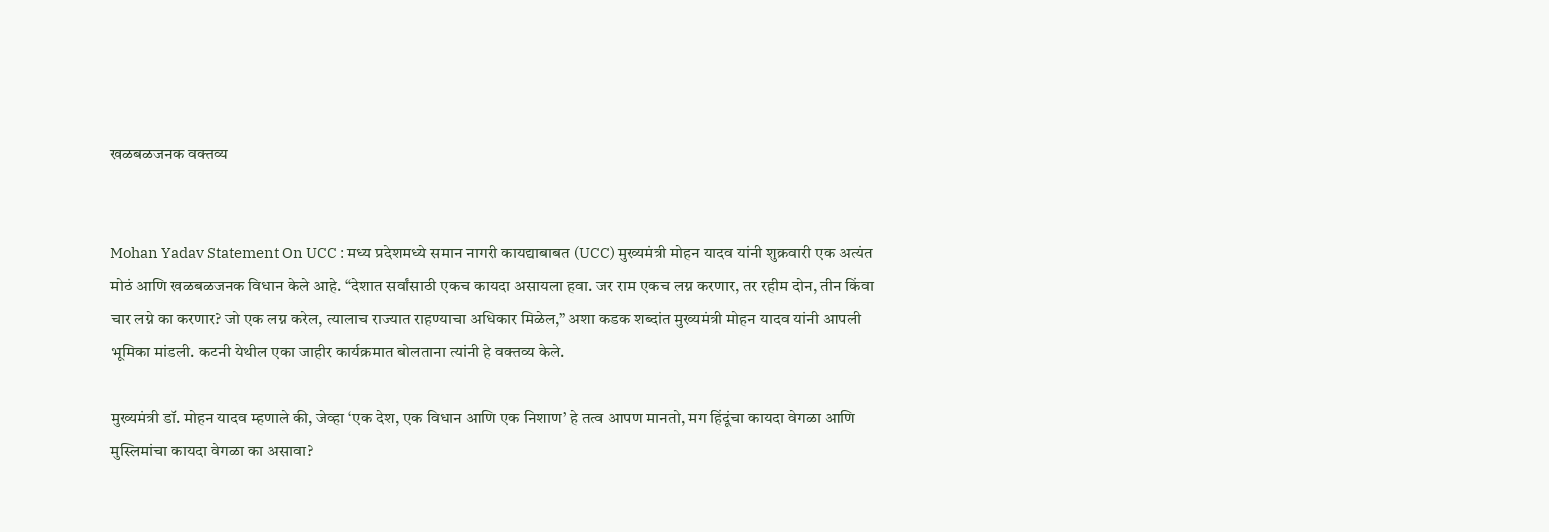खळबळजनक वक्तव्य


Mohan Yadav Statement On UCC : मध्य प्रदेशमध्ये समान नागरी कायद्याबाबत (UCC) मुख्यमंत्री मोहन यादव यांनी शुक्रवारी एक अत्यंत मोठं आणि खळबळजनक विधान केले आहे. “देशात सर्वांसाठी एकच कायदा असायला हवा. जर राम एकच लग्न करणार, तर रहीम दोन, तीन किंवा चार लग्ने का करणार? जो एक लग्न करेल, त्यालाच राज्यात राहण्याचा अधिकार मिळेल,” अशा कडक शब्दांत मुख्यमंत्री मोहन यादव यांनी आपली भूमिका मांडली. कटनी येथील एका जाहीर कार्यक्रमात बोलताना त्यांनी हे वक्तव्य केले.

मुख्यमंत्री डॉ. मोहन यादव म्हणाले की, जेव्हा ‘एक देश, एक विधान आणि एक निशाण’ हे तत्व आपण मानतो, मग हिंदूंचा कायदा वेगळा आणि मुस्लिमांचा कायदा वेगळा का असावा?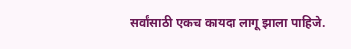सर्वांसाठी एकच कायदा लागू झाला पाहिजे.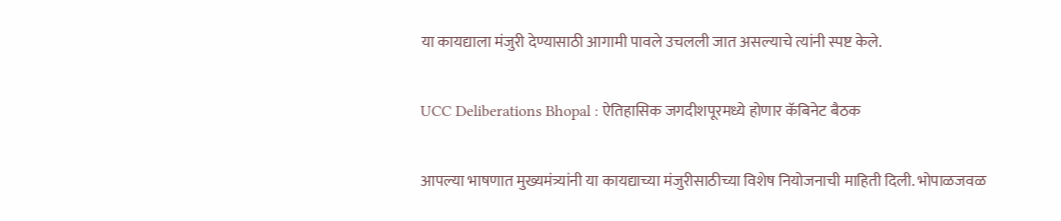या कायद्याला मंजुरी देण्यासाठी आगामी पावले उचलली जात असल्याचे त्यांनी स्पष्ट केले.

UCC Deliberations Bhopal : ऐतिहासिक जगदीशपूरमध्ये होणार कॅबिनेट बैठक

आपल्या भाषणात मुख्यमंत्र्यांनी या कायद्याच्या मंजुरीसाठीच्या विशेष नियोजनाची माहिती दिली. भोपाळजवळ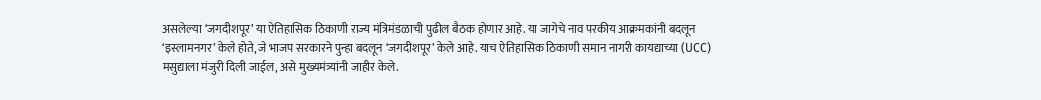असलेल्या ‘जगदीशपूर’ या ऐतिहासिक ठिकाणी राज्य मंत्रिमंडळाची पुढील बैठक होणार आहे. या जागेचे नाव परकीय आक्रमकांनी बदलून ‘इस्लामनगर’ केले होते, जे भाजप सरकारने पुन्हा बदलून ‘जगदीशपूर’ केले आहे. याच ऐतिहासिक ठिकाणी समान नागरी कायद्याच्या (UCC) मसुद्याला मंजुरी दिली जाईल, असे मुख्यमंत्र्यांनी जाहीर केले.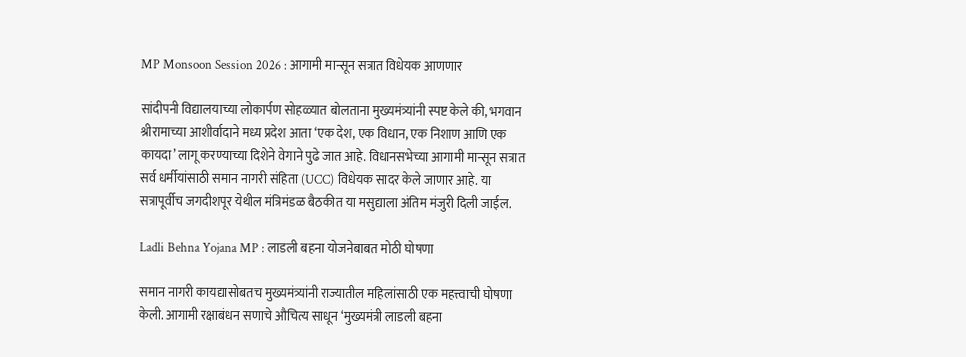MP Monsoon Session 2026 : आगामी मान्सून सत्रात विधेयक आणणार

सांदीपनी विद्यालयाच्या लोकार्पण सोहळ्यात बोलताना मुख्यमंत्र्यांनी स्पष्ट केले की, भगवान श्रीरामाच्या आशीर्वादाने मध्य प्रदेश आता ‘एक देश, एक विधान, एक निशाण आणि एक कायदा’ लागू करण्याच्या दिशेने वेगाने पुढे जात आहे. विधानसभेच्या आगामी मान्सून सत्रात सर्व धर्मीयांसाठी समान नागरी संहिता (UCC) विधेयक सादर केले जाणार आहे. या सत्रापूर्वीच जगदीशपूर येथील मंत्रिमंडळ बैठकीत या मसुद्याला अंतिम मंजुरी दिली जाईल.

Ladli Behna Yojana MP : लाडली बहना योजनेबाबत मोठी घोषणा

समान नागरी कायद्यासोबतच मुख्यमंत्र्यांनी राज्यातील महिलांसाठी एक महत्त्वाची घोषणा केली. आगामी रक्षाबंधन सणाचे औचित्य साधून ‘मुख्यमंत्री लाडली बहना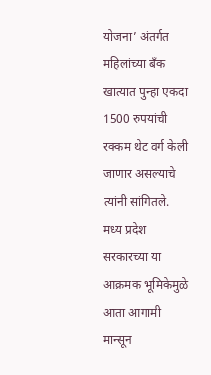योजना’ अंतर्गत महिलांच्या बँक खात्यात पुन्हा एकदा 1500 रुपयांची रक्कम थेट वर्ग केली जाणार असल्याचे त्यांनी सांगितले. मध्य प्रदेश सरकारच्या या आक्रमक भूमिकेमुळे आता आगामी मान्सून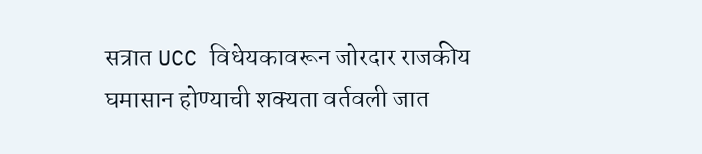सत्रात UCC विधेयकावरून जोरदार राजकीय घमासान होण्याची शक्यता वर्तवली जात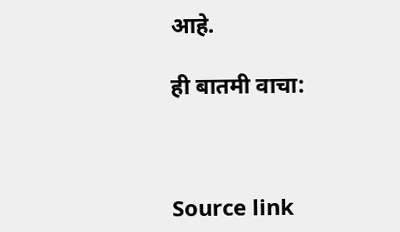आहे.

ही बातमी वाचा:



Source link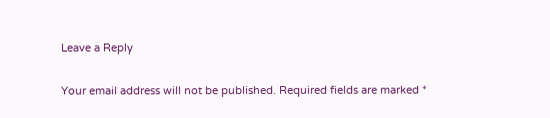Leave a Reply

Your email address will not be published. Required fields are marked *